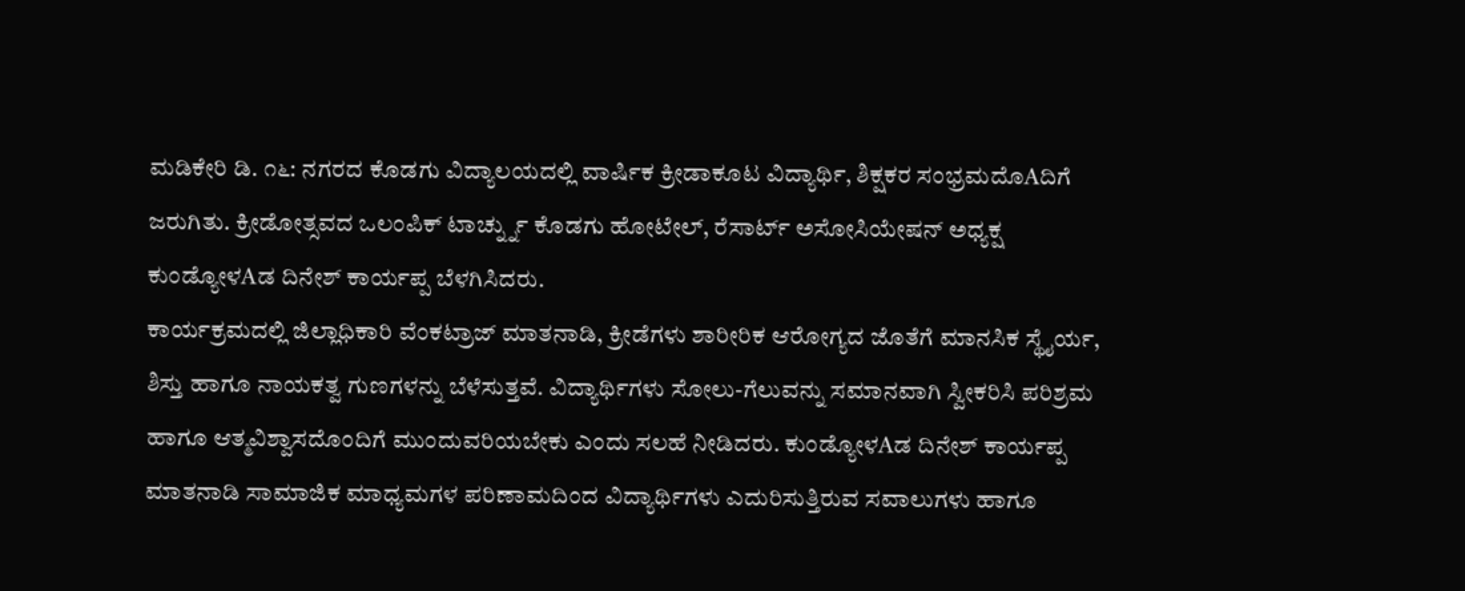ಮಡಿಕೇರಿ ಡಿ. ೧೬: ನಗರದ ಕೊಡಗು ವಿದ್ಯಾಲಯದಲ್ಲಿ ವಾರ್ಷಿಕ ಕ್ರೀಡಾಕೂಟ ವಿದ್ಯಾರ್ಥಿ, ಶಿಕ್ಷಕರ ಸಂಭ್ರಮದೊAದಿಗೆ ಜರುಗಿತು. ಕ್ರೀಡೋತ್ಸವದ ಒಲಂಪಿಕ್ ಟಾರ್ಚ್ನ್ನು ಕೊಡಗು ಹೋಟೇಲ್, ರೆಸಾರ್ಟ್ ಅಸೋಸಿಯೇಷನ್ ಅಧ್ಯಕ್ಷ ಕುಂಡ್ಯೋಳAಡ ದಿನೇಶ್ ಕಾರ್ಯಪ್ಪ ಬೆಳಗಿಸಿದರು.
ಕಾರ್ಯಕ್ರಮದಲ್ಲಿ ಜಿಲ್ಲಾಧಿಕಾರಿ ವೆಂಕಟ್ರಾಜ್ ಮಾತನಾಡಿ, ಕ್ರೀಡೆಗಳು ಶಾರೀರಿಕ ಆರೋಗ್ಯದ ಜೊತೆಗೆ ಮಾನಸಿಕ ಸ್ಥೈರ್ಯ, ಶಿಸ್ತು ಹಾಗೂ ನಾಯಕತ್ವ ಗುಣಗಳನ್ನು ಬೆಳೆಸುತ್ತವೆ. ವಿದ್ಯಾರ್ಥಿಗಳು ಸೋಲು-ಗೆಲುವನ್ನು ಸಮಾನವಾಗಿ ಸ್ವೀಕರಿಸಿ ಪರಿಶ್ರಮ ಹಾಗೂ ಆತ್ಮವಿಶ್ವಾಸದೊಂದಿಗೆ ಮುಂದುವರಿಯಬೇಕು ಎಂದು ಸಲಹೆ ನೀಡಿದರು. ಕುಂಡ್ಯೋಳAಡ ದಿನೇಶ್ ಕಾರ್ಯಪ್ಪ ಮಾತನಾಡಿ ಸಾಮಾಜಿಕ ಮಾಧ್ಯಮಗಳ ಪರಿಣಾಮದಿಂದ ವಿದ್ಯಾರ್ಥಿಗಳು ಎದುರಿಸುತ್ತಿರುವ ಸವಾಲುಗಳು ಹಾಗೂ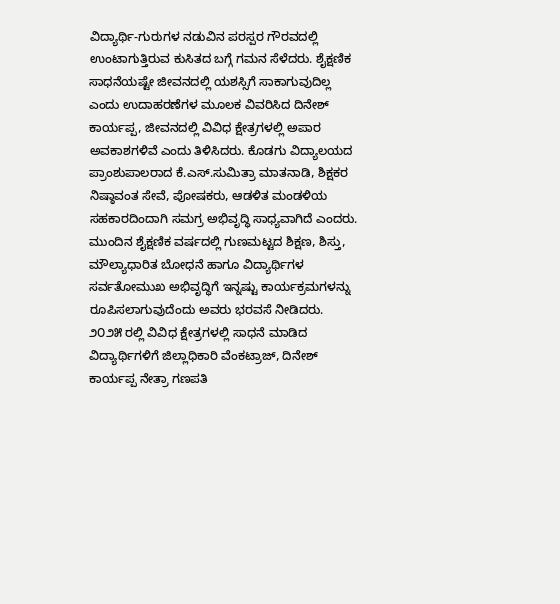ವಿದ್ಯಾರ್ಥಿ-ಗುರುಗಳ ನಡುವಿನ ಪರಸ್ಪರ ಗೌರವದಲ್ಲಿ ಉಂಟಾಗುತ್ತಿರುವ ಕುಸಿತದ ಬಗ್ಗೆ ಗಮನ ಸೆಳೆದರು. ಶೈಕ್ಷಣಿಕ ಸಾಧನೆಯಷ್ಟೇ ಜೀವನದಲ್ಲಿ ಯಶಸ್ಸಿಗೆ ಸಾಕಾಗುವುದಿಲ್ಲ ಎಂದು ಉದಾಹರಣೆಗಳ ಮೂಲಕ ವಿವರಿಸಿದ ದಿನೇಶ್ ಕಾರ್ಯಪ್ಪ, ಜೀವನದಲ್ಲಿ ವಿವಿಧ ಕ್ಷೇತ್ರಗಳಲ್ಲಿ ಅಪಾರ ಅವಕಾಶಗಳಿವೆ ಎಂದು ತಿಳಿಸಿದರು. ಕೊಡಗು ವಿದ್ಯಾಲಯದ ಪ್ರಾಂಶುಪಾಲರಾದ ಕೆ.ಎಸ್.ಸುಮಿತ್ರಾ ಮಾತನಾಡಿ, ಶಿಕ್ಷಕರ ನಿಷ್ಠಾವಂತ ಸೇವೆ, ಪೋಷಕರು, ಆಡಳಿತ ಮಂಡಳಿಯ ಸಹಕಾರದಿಂದಾಗಿ ಸಮಗ್ರ ಅಭಿವೃದ್ಧಿ ಸಾಧ್ಯವಾಗಿದೆ ಎಂದರು. ಮುಂದಿನ ಶೈಕ್ಷಣಿಕ ವರ್ಷದಲ್ಲಿ ಗುಣಮಟ್ಟದ ಶಿಕ್ಷಣ, ಶಿಸ್ತು, ಮೌಲ್ಯಾಧಾರಿತ ಬೋಧನೆ ಹಾಗೂ ವಿದ್ಯಾರ್ಥಿಗಳ ಸರ್ವತೋಮುಖ ಅಭಿವೃದ್ಧಿಗೆ ಇನ್ನಷ್ಟು ಕಾರ್ಯಕ್ರಮಗಳನ್ನು ರೂಪಿಸಲಾಗುವುದೆಂದು ಅವರು ಭರವಸೆ ನೀಡಿದರು.
೨೦೨೫ ರಲ್ಲಿ ವಿವಿಧ ಕ್ಷೇತ್ರಗಳಲ್ಲಿ ಸಾಧನೆ ಮಾಡಿದ ವಿದ್ಯಾರ್ಥಿಗಳಿಗೆ ಜಿಲ್ಲಾಧಿಕಾರಿ ವೆಂಕಟ್ರಾಜ್, ದಿನೇಶ್ ಕಾರ್ಯಪ್ಪ ನೇತ್ರಾ ಗಣಪತಿ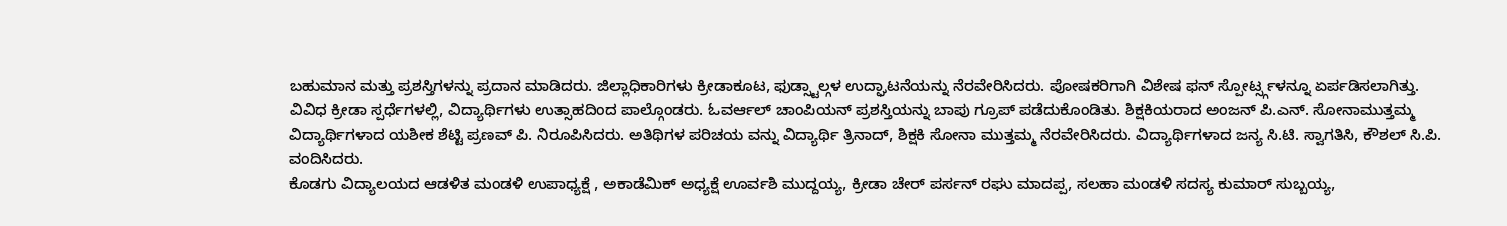ಬಹುಮಾನ ಮತ್ತು ಪ್ರಶಸ್ತಿಗಳನ್ನು ಪ್ರದಾನ ಮಾಡಿದರು. ಜಿಲ್ಲಾಧಿಕಾರಿಗಳು ಕ್ರೀಡಾಕೂಟ, ಫುಡ್ಸ್ಟಾಲ್ಗಳ ಉದ್ಘಾಟನೆಯನ್ನು ನೆರವೇರಿಸಿದರು. ಪೋಷಕರಿಗಾಗಿ ವಿಶೇಷ ಫನ್ ಸ್ಪೋರ್ಟ್ಸ್ಗಳನ್ನೂ ಏರ್ಪಡಿಸಲಾಗಿತ್ತು.
ವಿವಿಧ ಕ್ರೀಡಾ ಸ್ಪರ್ಧೆಗಳಲ್ಲಿ, ವಿದ್ಯಾರ್ಥಿಗಳು ಉತ್ಸಾಹದಿಂದ ಪಾಲ್ಗೊಂಡರು. ಓವರ್ಆಲ್ ಚಾಂಪಿಯನ್ ಪ್ರಶಸ್ತಿಯನ್ನು ಬಾಪು ಗ್ರೂಪ್ ಪಡೆದುಕೊಂಡಿತು. ಶಿಕ್ಷಕಿಯರಾದ ಅಂಜನ್ ಪಿ.ಎನ್. ಸೋನಾಮುತ್ತಮ್ಮ ವಿದ್ಯಾರ್ಥಿಗಳಾದ ಯಶೀಕ ಶೆಟ್ಟಿ ಪ್ರಣವ್ ಪಿ. ನಿರೂಪಿಸಿದರು. ಅತಿಥಿಗಳ ಪರಿಚಯ ವನ್ನು ವಿದ್ಯಾರ್ಥಿ ತ್ರಿನಾದ್, ಶಿಕ್ಷಕಿ ಸೋನಾ ಮುತ್ತಮ್ಮ ನೆರವೇರಿಸಿದರು. ವಿದ್ಯಾರ್ಥಿಗಳಾದ ಜನ್ಯ ಸಿ.ಟಿ. ಸ್ವಾಗತಿಸಿ, ಕೌಶಲ್ ಸಿ.ಪಿ. ವಂದಿಸಿದರು.
ಕೊಡಗು ವಿದ್ಯಾಲಯದ ಆಡಳಿತ ಮಂಡಳಿ ಉಪಾಧ್ಯಕ್ಷೆ , ಅಕಾಡೆಮಿಕ್ ಅಧ್ಯಕ್ಷೆ ಊರ್ವಶಿ ಮುದ್ದಯ್ಯ, ಕ್ರೀಡಾ ಚೇರ್ ಪರ್ಸನ್ ರಘು ಮಾದಪ್ಪ, ಸಲಹಾ ಮಂಡಳಿ ಸದಸ್ಯ ಕುಮಾರ್ ಸುಬ್ಬಯ್ಯ,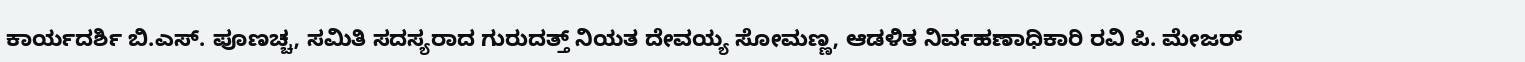ಕಾರ್ಯದರ್ಶಿ ಬಿ.ಎಸ್. ಪೂಣಚ್ಚ, ಸಮಿತಿ ಸದಸ್ಯರಾದ ಗುರುದತ್ತ್ ನಿಯತ ದೇವಯ್ಯ ಸೋಮಣ್ಣ, ಆಡಳಿತ ನಿರ್ವಹಣಾಧಿಕಾರಿ ರವಿ ಪಿ. ಮೇಜರ್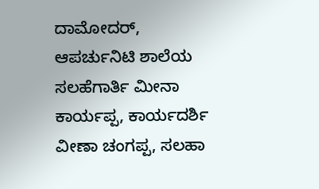ದಾಮೋದರ್, ಆಪರ್ಚುನಿಟಿ ಶಾಲೆಯ ಸಲಹೆಗಾರ್ತಿ ಮೀನಾ ಕಾರ್ಯಪ್ಪ, ಕಾರ್ಯದರ್ಶಿ ವೀಣಾ ಚಂಗಪ್ಪ, ಸಲಹಾ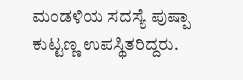ಮಂಡಳಿಯ ಸದಸ್ಯೆ ಪುಷ್ಪಾ ಕುಟ್ಟಣ್ಣ ಉಪಸ್ಥಿತರಿದ್ದರು.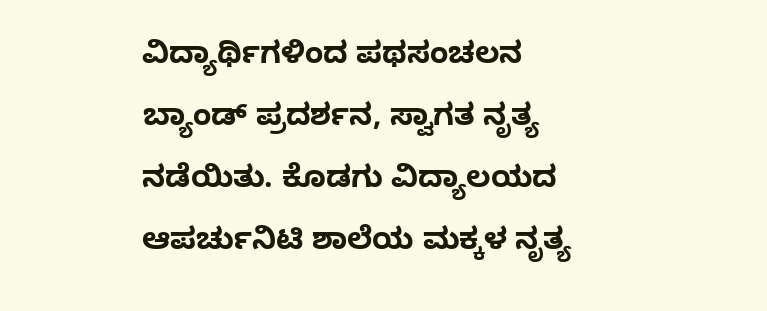ವಿದ್ಯಾರ್ಥಿಗಳಿಂದ ಪಥಸಂಚಲನ ಬ್ಯಾಂಡ್ ಪ್ರದರ್ಶನ, ಸ್ವಾಗತ ನೃತ್ಯ ನಡೆಯಿತು. ಕೊಡಗು ವಿದ್ಯಾಲಯದ ಆಪರ್ಚುನಿಟಿ ಶಾಲೆಯ ಮಕ್ಕಳ ನೃತ್ಯ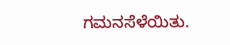ಗಮನಸೆಳೆಯಿತು.